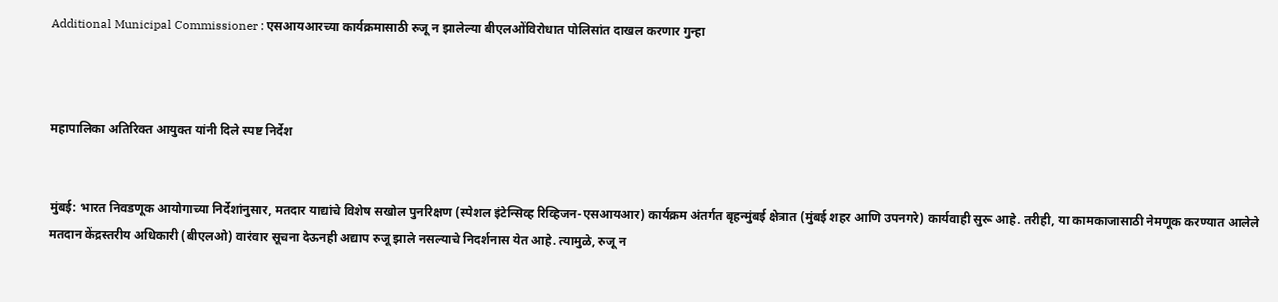Additional Municipal Commissioner : एसआयआरच्या कार्यक्रमासाठी रुजू न झालेल्या बीएलओंविरोधात पोलिसांत दाखल करणार गुन्हा



महापालिका अतिरिक्त आयुक्त यांनी दिले स्पष्ट निर्देश


मुंबई: भारत निवडणूक आयोगाच्या निर्देशांनुसार, मतदार याद्यांचे विशेष सखोल पुनरिक्षण (स्पेशल इंटेन्सिव्ह रिव्हिजन-एसआयआर) कार्यक्रम अंतर्गत बृहन्मुंबई क्षेत्रात (मुंबई शहर आणि उपनगरे) कार्यवाही सुरू आहे. तरीही, या कामकाजासाठी नेमणूक करण्यात आलेले मतदान केंद्रस्तरीय अधिकारी (बीएलओ) वारंवार सूचना देऊनही अद्याप रुजू झाले नसल्याचे निदर्शनास येत आहे. त्यामुळे, रुजू न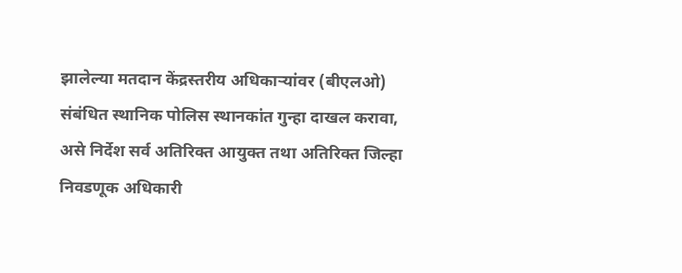झालेल्या मतदान केंद्रस्तरीय अधिकाऱ्यांवर (बीएलओ) संबंधित स्थानिक पोलिस स्थानकांत गुन्हा दाखल करावा, असे निर्देश सर्व अतिरिक्त आयुक्त तथा अतिरिक्त जिल्हा निवडणूक अधिकारी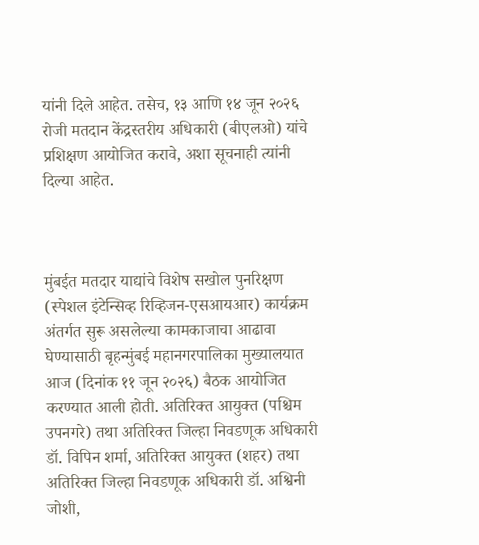यांनी दिले आहेत. तसेच, १३ आणि १४ जून २०२६ रोजी मतदान केंद्रस्तरीय अधिकारी (बीएलओ) यांचे प्रशिक्षण आयोजित करावे, अशा सूचनाही त्यांनी दिल्या आहेत.



मुंबईत मतदार याद्यांचे विशेष सखोल पुनरिक्षण (स्पेशल इंटेन्सिव्ह रिव्हिजन-एसआयआर) कार्यक्रम अंतर्गत सुरू असलेल्या कामकाजाचा आढावा घेण्यासाठी बृहन्मुंबई महानगरपालिका मुख्यालयात आज (दिनांक ११ जून २०२६) बैठक आयोजित करण्यात आली होती. अतिरिक्त आयुक्त (पश्चिम उपनगरे) तथा अतिरिक्त जिल्हा निवडणूक अधिकारी डॉ. विपिन शर्मा, अतिरिक्त आयुक्त (शहर) तथा अतिरिक्त जिल्हा निवडणूक अधिकारी डॉ. अश्विनी जोशी,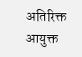अतिरिक्त आयुक्त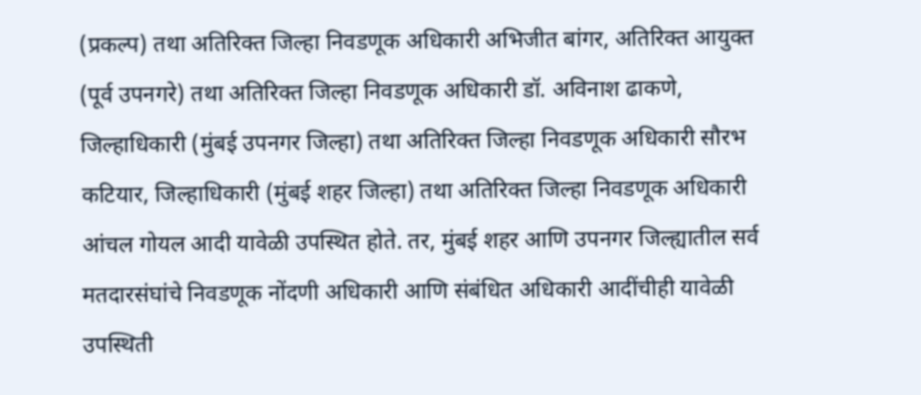(प्रकल्प) तथा अतिरिक्त जिल्हा निवडणूक अधिकारी अभिजीत बांगर, अतिरिक्त आयुक्त (पूर्व उपनगरे) तथा अतिरिक्त जिल्हा निवडणूक अधिकारी डॉ. अविनाश ढाकणे, जिल्हाधिकारी (मुंबई उपनगर जिल्हा) तथा अतिरिक्त जिल्हा निवडणूक अधिकारी सौरभ कटियार, जिल्हाधिकारी (मुंबई शहर जिल्हा) तथा अतिरिक्त जिल्हा निवडणूक अधिकारी आंचल गोयल आदी यावेळी उपस्थित होते. तर, मुंबई शहर आणि उपनगर जिल्ह्यातील सर्व मतदारसंघांचे निवडणूक नोंदणी अधिकारी आणि संबंधित अधिकारी आदींचीही यावेळी उपस्थिती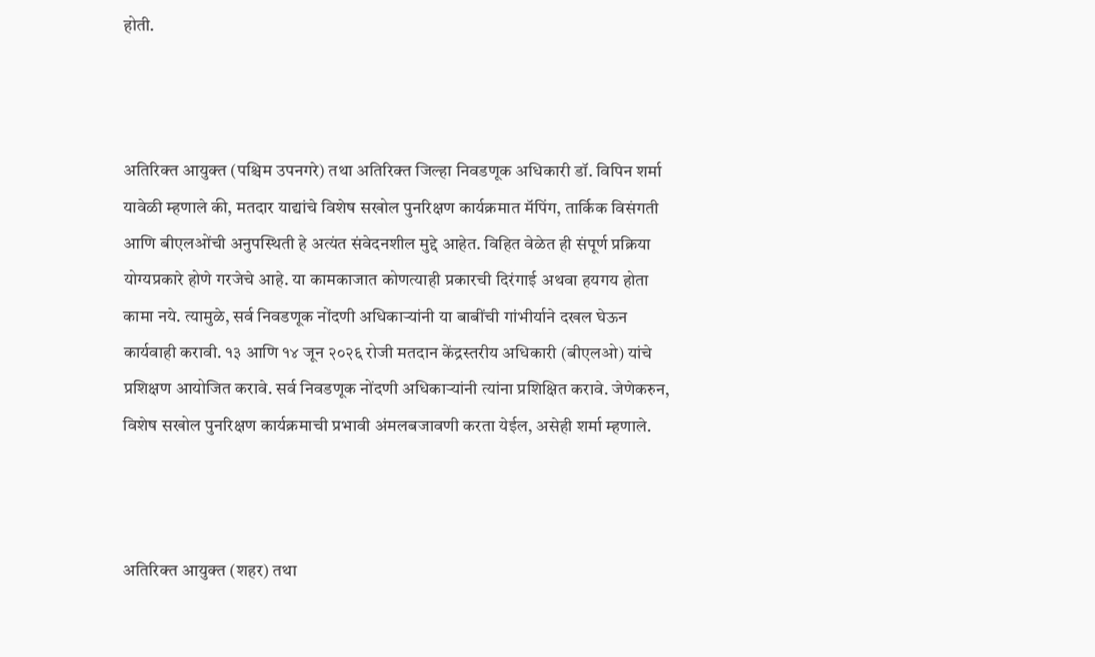होती.



अतिरिक्त आयुक्त (पश्चिम उपनगरे) तथा अतिरिक्त जिल्हा निवडणूक अधिकारी डॉ. विपिन शर्मा यावेळी म्हणाले की, मतदार याद्यांचे विशेष सखोल पुनरिक्षण कार्यक्रमात मॅपिंग, तार्किक विसंगती आणि बीएलओंची अनुपस्थिती हे अत्यंत संवेदनशील मुद्दे आहेत. विहित वेळेत ही संपूर्ण प्रक्रिया योग्यप्रकारे होणे गरजेचे आहे. या कामकाजात कोणत्याही प्रकारची दिरंगाई अथवा हयगय होता कामा नये. त्यामुळे, सर्व निवडणूक नोंदणी अधिकाऱ्यांनी या बाबींची गांभीर्याने दखल घेऊन कार्यवाही करावी. १३ आणि १४ जून २०२६ रोजी मतदान केंद्रस्तरीय अधिकारी (बीएलओ) यांचे प्रशिक्षण आयोजित करावे. सर्व निवडणूक नोंदणी अधिकाऱ्यांनी त्यांना प्रशिक्षित करावे. जेणेकरुन, विशेष सखोल पुनरिक्षण कार्यक्रमाची प्रभावी अंमलबजावणी करता येईल, असेही शर्मा म्हणाले.



अतिरिक्त आयुक्त (शहर) तथा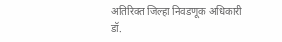अतिरिक्त जिल्हा निवडणूक अधिकारी डॉ.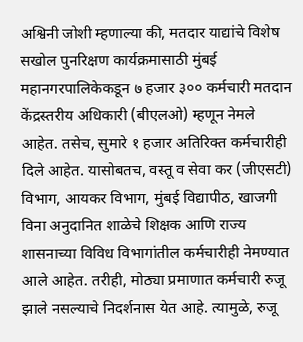अश्विनी जोशी म्हणाल्या की, मतदार याद्यांचे विशेष सखोल पुनरिक्षण कार्यक्रमासाठी मुंबई महानगरपालिकेकडून ७ हजार ३०० कर्मचारी मतदान केंद्रस्तरीय अधिकारी (बीएलओ) म्हणून नेमले आहेत. तसेच, सुमारे १ हजार अतिरिक्त कर्मचारीही दिले आहेत. यासोबतच, वस्तू व सेवा कर (जीएसटी) विभाग, आयकर विभाग, मुंबई विद्यापीठ, खाजगी विना अनुदानित शाळेचे शिक्षक आणि राज्य शासनाच्या विविध विभागांतील कर्मचारीही नेमण्यात आले आहेत. तरीही, मोठ्या प्रमाणात कर्मचारी रुजू झाले नसल्याचे निदर्शनास येत आहे. त्यामुळे, रुजू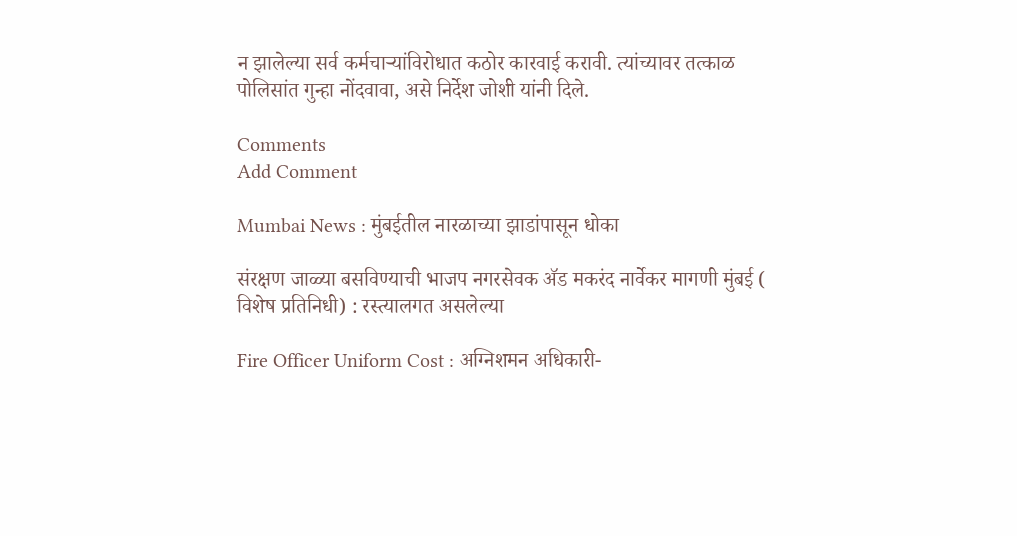न झालेल्या सर्व कर्मचाऱ्यांविरोधात कठोर कारवाई करावी. त्यांच्यावर तत्काळ पोलिसांत गुन्हा नोंदवावा, असे निर्देश जोशी यांनी दिले.

Comments
Add Comment

Mumbai News : मुंबईतील नारळाच्या झाडांपासून धोका

संरक्षण जाळ्या बसविण्याची भाजप नगरसेवक अ‍ॅड मकरंद नार्वेकर मागणी मुंबई ( विशेष प्रतिनिधी) : रस्त्यालगत असलेल्या

Fire Officer Uniform Cost : अग्निशमन अधिकारी-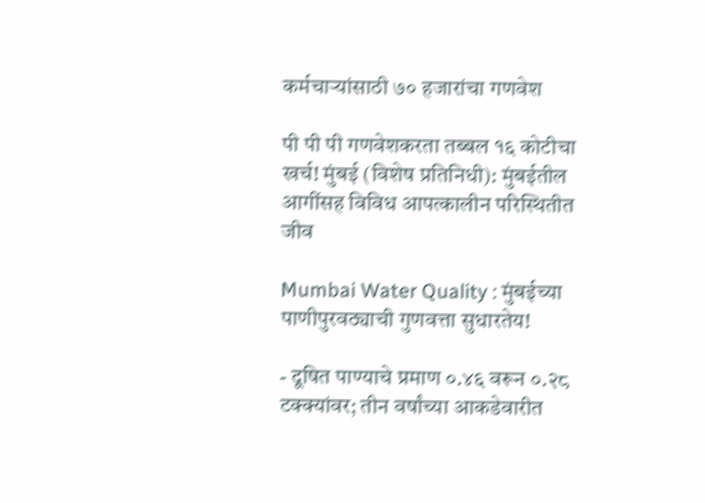कर्मचाऱ्यांसाठी ७० हजारांचा गणवेश

पी पी पी गणवेशकरता तब्बल १६ कोटीचा खर्च! मुंबई (विशेष प्रतिनिधी): मुंबईतील आगींसह विविध आपत्कालीन परिस्थितीत जीव

Mumbai Water Quality : मुंबईच्या पाणीपुरवठ्याची गुणवत्ता सुधारतेय!

- दूषित पाण्याचे प्रमाण ०.४६ वरून ०.२८ टक्क्यांवर; तीन वर्षांच्या आकडेवारीत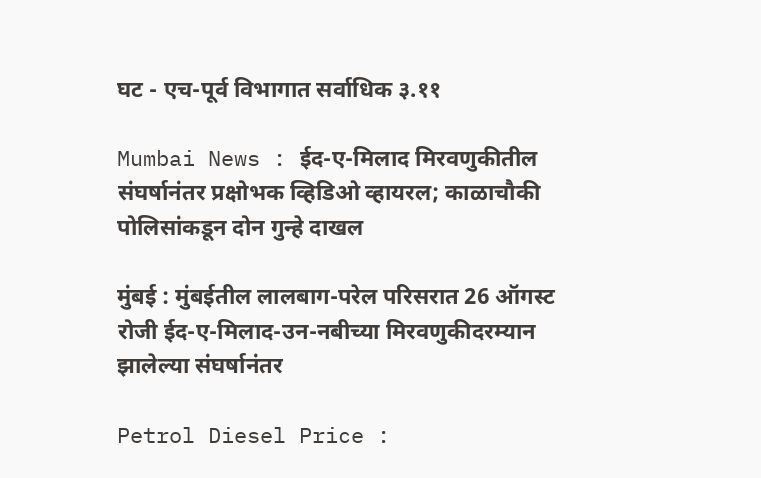घट - एच-पूर्व विभागात सर्वाधिक ३.११

Mumbai News : ईद-ए-मिलाद मिरवणुकीतील संघर्षानंतर प्रक्षोभक व्हिडिओ व्हायरल; काळाचौकी पोलिसांकडून दोन गुन्हे दाखल

मुंबई : मुंबईतील लालबाग-परेल परिसरात 26 ऑगस्ट रोजी ईद-ए-मिलाद-उन-नबीच्या मिरवणुकीदरम्यान झालेल्या संघर्षानंतर

Petrol Diesel Price :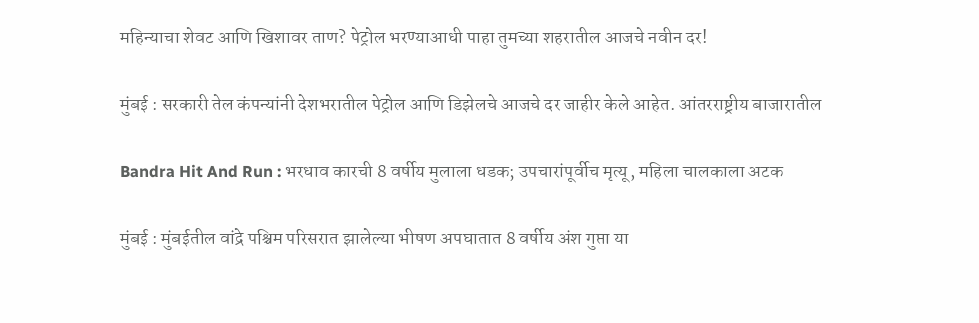महिन्याचा शेवट आणि खिशावर ताण? पेट्रोल भरण्याआधी पाहा तुमच्या शहरातील आजचे नवीन दर!

मुंबई : सरकारी तेल कंपन्यांनी देशभरातील पेट्रोल आणि डिझेलचे आजचे दर जाहीर केले आहेत. आंतरराष्ट्रीय बाजारातील

Bandra Hit And Run : भरधाव कारची 8 वर्षीय मुलाला धडक; उपचारांपूर्वीच मृत्यू, महिला चालकाला अटक

मुंबई : मुंबईतील वांद्रे पश्चिम परिसरात झालेल्या भीषण अपघातात 8 वर्षीय अंश गुप्ता या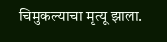चिमुकल्याचा मृत्यू झाला.